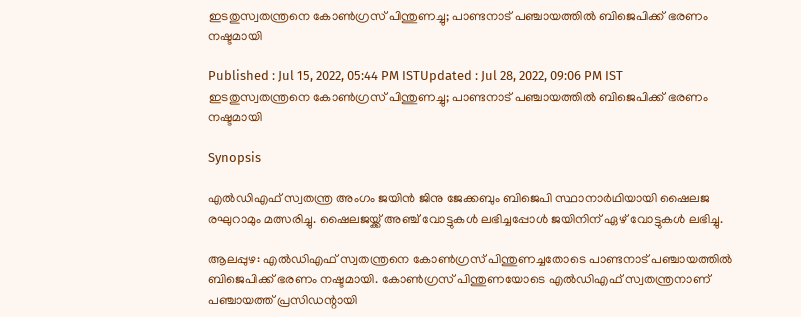ഇടതുസ്വതന്ത്രനെ കോൺഗ്രസ് പിന്തുണച്ചു; പാണ്ടനാട് പഞ്ചായത്തിൽ ബിജെപിക്ക് ഭരണം നഷ്ടമായി

Published : Jul 15, 2022, 05:44 PM ISTUpdated : Jul 28, 2022, 09:06 PM IST
ഇടതുസ്വതന്ത്രനെ കോൺഗ്രസ് പിന്തുണച്ചു; പാണ്ടനാട് പഞ്ചായത്തിൽ ബിജെപിക്ക് ഭരണം നഷ്ടമായി

Synopsis

എൽഡിഎഫ് സ്വതന്ത്ര അംഗം ജയിൻ ജിനു ജേക്കബും ബിജെപി സ്ഥാനാർഥിയായി ഷൈലജ രഘുറാമും മത്സരിച്ചു. ഷൈലജയ്ക്ക് അഞ്ച് വോട്ടുകൾ ലഭിച്ചപ്പോൾ ജയിനിന് ഏഴ് വോട്ടുകൾ ലഭിച്ചു.

ആലപ്പുഴ: എൽഡിഎഫ് സ്വതന്ത്രനെ കോൺഗ്രസ് പിന്തുണച്ചതോടെ പാണ്ടനാട് പഞ്ചായത്തിൽ ബിജെപിക്ക് ഭരണം നഷ്ടമായി. കോൺഗ്രസ് പിന്തുണയോടെ എൽഡിഎഫ് സ്വതന്ത്രനാണ് പഞ്ചായത്ത് പ്രസിഡന്റായി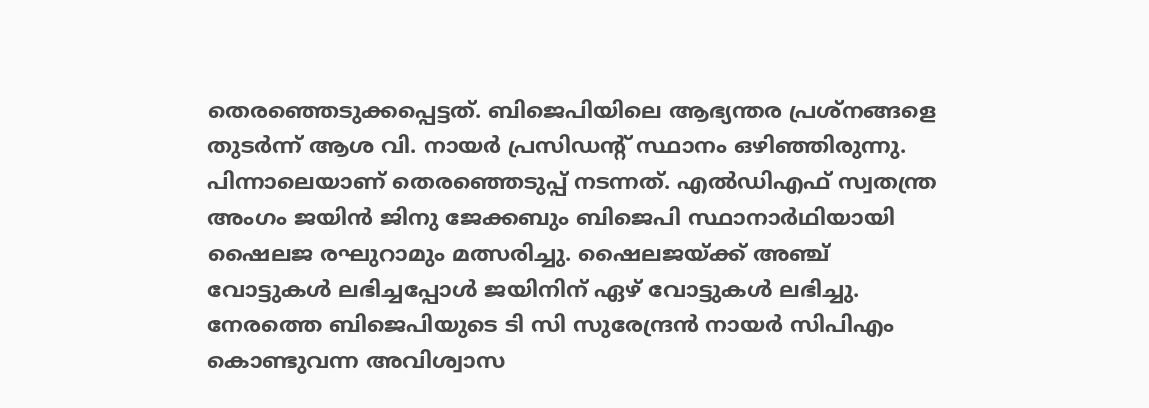തെരഞ്ഞെടുക്കപ്പെട്ടത്. ബിജെപിയിലെ ആഭ്യന്തര പ്രശ്നങ്ങളെ തുടർന്ന് ആശ വി. നായർ പ്രസിഡന്റ് സ്ഥാനം ഒഴിഞ്ഞിരുന്നു. പിന്നാലെയാണ് തെരഞ്ഞെടുപ്പ് നടന്നത്. എൽഡിഎഫ് സ്വതന്ത്ര അംഗം ജയിൻ ജിനു ജേക്കബും ബിജെപി സ്ഥാനാർഥിയായി ഷൈലജ രഘുറാമും മത്സരിച്ചു. ഷൈലജയ്ക്ക് അഞ്ച് വോട്ടുകൾ ലഭിച്ചപ്പോൾ ജയിനിന് ഏഴ് വോട്ടുകൾ ലഭിച്ചു. നേരത്തെ ബിജെപിയുടെ ടി സി സുരേന്ദ്രൻ നായർ സിപിഎം കൊണ്ടുവന്ന അവിശ്വാസ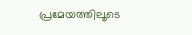പ്രമേയത്തിലൂടെ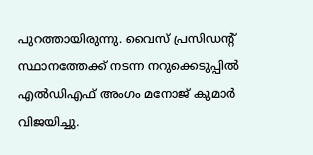പുറത്തായിരുന്നു. വൈസ് പ്രസിഡന്റ് സ്ഥാനത്തേക്ക് നടന്ന നറുക്കെടുപ്പിൽ എൽഡിഎഫ് അംഗം മനോജ് കുമാർ വിജയിച്ചു.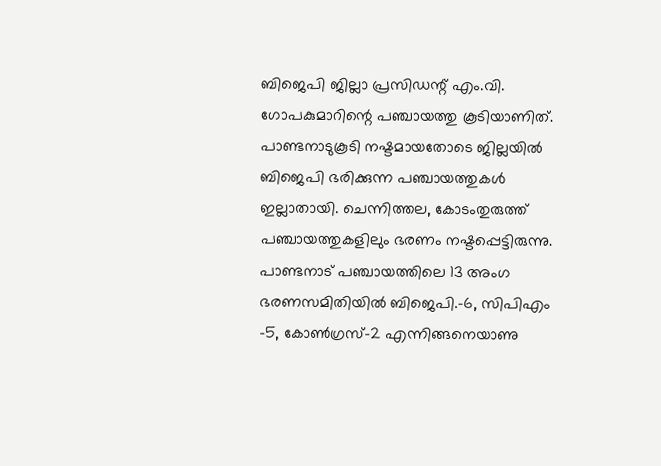ബിജെപി ജില്ലാ പ്രസിഡന്റ് എം.വി. ഗോപകുമാറിന്റെ പഞ്ചായത്തു കൂടിയാണിത്. പാണ്ടനാടുകൂടി നഷ്ടമായതോടെ ജില്ലയിൽ ബിജെപി ഭരിക്കുന്ന പഞ്ചായത്തുകൾ ഇല്ലാതായി. ചെന്നിത്തല, കോടംതുരുത്ത് പഞ്ചായത്തുകളിലും ഭരണം നഷ്ടപ്പെട്ടിരുന്നു. പാണ്ടനാട് പഞ്ചായത്തിലെ 13 അംഗ ഭരണസമിതിയിൽ ബിജെപി.-6, സിപിഎം -5, കോൺഗ്രസ്-2 എന്നിങ്ങനെയാണു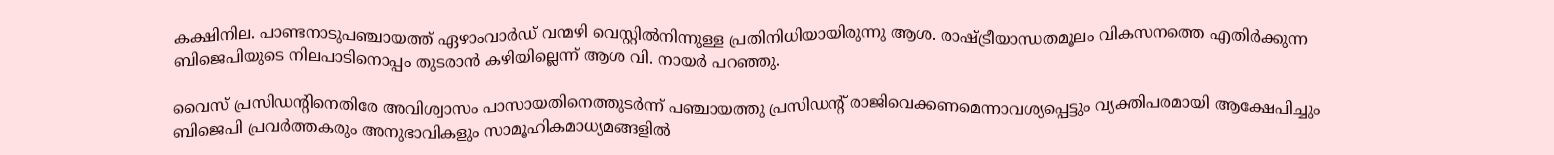കക്ഷിനില. പാണ്ടനാടുപഞ്ചായത്ത് ഏഴാംവാർഡ് വന്മഴി വെസ്റ്റിൽനിന്നുള്ള പ്രതിനിധിയായിരുന്നു ആശ. രാഷ്ട്രീയാന്ധതമൂലം വികസനത്തെ എതിർക്കുന്ന ബിജെപിയുടെ നിലപാടിനൊപ്പം തുടരാൻ കഴിയില്ലെന്ന് ആശ വി. നായർ പറഞ്ഞു.

വൈസ് പ്രസിഡന്റിനെതിരേ അവിശ്വാസം പാസായതിനെത്തുടർന്ന് പഞ്ചായത്തു പ്രസിഡന്റ് രാജിവെക്കണമെന്നാവശ്യപ്പെട്ടും വ്യക്തിപരമായി ആക്ഷേപിച്ചും ബിജെപി പ്രവർത്തകരും അനുഭാവികളും സാമൂഹികമാധ്യമങ്ങളിൽ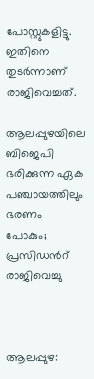പോസ്റ്റുകളിട്ടു. ഇതിനെ തുടർന്നാണ് രാജിവെച്ചത്.

ആലപ്പുഴയിലെ ബിജെപി ഭരിക്കുന്ന ഏക പഞ്ചായത്തിലും ഭരണം പോകും; പ്രസിഡന്‍റ് രാജിവെച്ചു



ആലപ്പുഴ: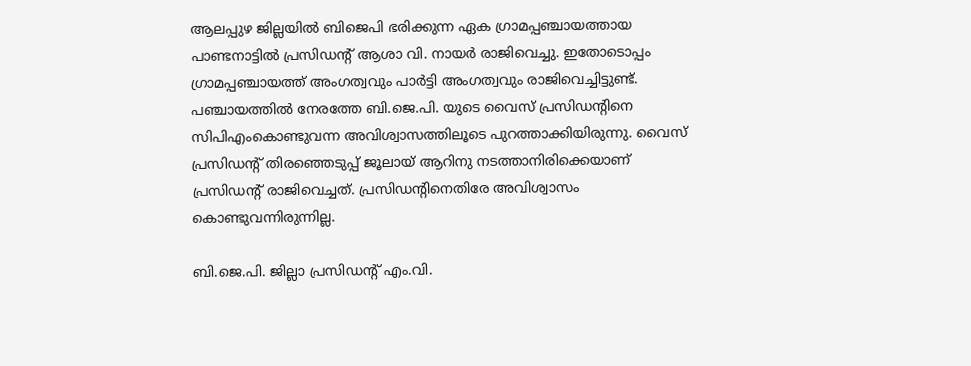ആലപ്പുഴ ജില്ലയിൽ ബിജെപി ഭരിക്കുന്ന ഏക ഗ്രാമപ്പഞ്ചായത്തായ പാണ്ടനാട്ടിൽ പ്രസിഡന്റ് ആശാ വി. നായർ രാജിവെച്ചു. ഇതോടൊപ്പം ഗ്രാമപ്പഞ്ചായത്ത് അംഗത്വവും പാർട്ടി അംഗത്വവും രാജിവെച്ചിട്ടുണ്ട്. പഞ്ചായത്തിൽ നേരത്തേ ബി.ജെ.പി. യുടെ വൈസ് പ്രസിഡന്റിനെ സിപിഎംകൊണ്ടുവന്ന അവിശ്വാസത്തിലൂടെ പുറത്താക്കിയിരുന്നു. വൈസ് പ്രസിഡന്റ് തിരഞ്ഞെടുപ്പ് ജൂലായ് ആറിനു നടത്താനിരിക്കെയാണ് പ്രസിഡന്റ് രാജിവെച്ചത്. പ്രസിഡന്റിനെതിരേ അവിശ്വാസം കൊണ്ടുവന്നിരുന്നില്ല.

ബി.ജെ.പി. ജില്ലാ പ്രസിഡന്റ് എം.വി.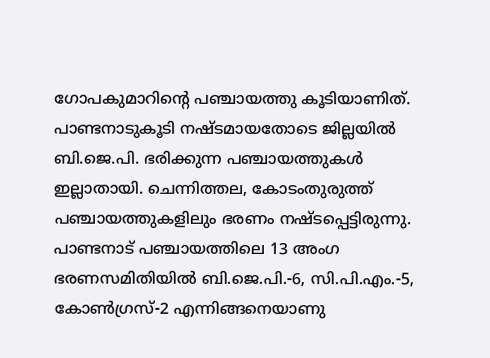ഗോപകുമാറിന്റെ പഞ്ചായത്തു കൂടിയാണിത്. പാണ്ടനാടുകൂടി നഷ്ടമായതോടെ ജില്ലയിൽ ബി.ജെ.പി. ഭരിക്കുന്ന പഞ്ചായത്തുകൾ ഇല്ലാതായി. ചെന്നിത്തല, കോടംതുരുത്ത് പഞ്ചായത്തുകളിലും ഭരണം നഷ്ടപ്പെട്ടിരുന്നു. പാണ്ടനാട് പഞ്ചായത്തിലെ 13 അംഗ ഭരണസമിതിയിൽ ബി.ജെ.പി.-6, സി.പി.എം.-5, കോൺഗ്രസ്-2 എന്നിങ്ങനെയാണു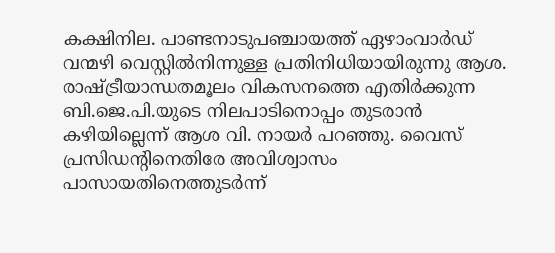കക്ഷിനില. പാണ്ടനാടുപഞ്ചായത്ത് ഏഴാംവാർഡ് വന്മഴി വെസ്റ്റിൽനിന്നുള്ള പ്രതിനിധിയായിരുന്നു ആശ. രാഷ്ട്രീയാന്ധതമൂലം വികസനത്തെ എതിർക്കുന്ന ബി.ജെ.പി.യുടെ നിലപാടിനൊപ്പം തുടരാൻ കഴിയില്ലെന്ന് ആശ വി. നായർ പറഞ്ഞു. വൈസ് പ്രസിഡന്റിനെതിരേ അവിശ്വാസം പാസായതിനെത്തുടർന്ന്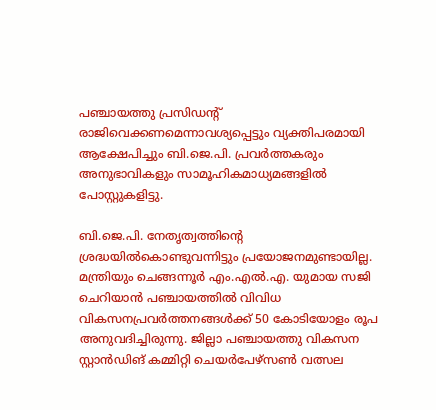പഞ്ചായത്തു പ്രസിഡന്റ് രാജിവെക്കണമെന്നാവശ്യപ്പെട്ടും വ്യക്തിപരമായി ആക്ഷേപിച്ചും ബി.ജെ.പി. പ്രവർത്തകരും അനുഭാവികളും സാമൂഹികമാധ്യമങ്ങളിൽ പോസ്റ്റുകളിട്ടു.

ബി.ജെ.പി. നേതൃത്വത്തിന്റെ ശ്രദ്ധയിൽകൊണ്ടുവന്നിട്ടും പ്രയോജനമുണ്ടായില്ല. മന്ത്രിയും ചെങ്ങന്നൂർ എം.എൽ.എ. യുമായ സജി ചെറിയാൻ പഞ്ചായത്തിൽ വിവിധ വികസനപ്രവർത്തനങ്ങൾക്ക് 50 കോടിയോളം രൂപ അനുവദിച്ചിരുന്നു. ജില്ലാ പഞ്ചായത്തു വികസന സ്റ്റാൻഡിങ് കമ്മിറ്റി ചെയർപേഴ്‌സൺ വത്സല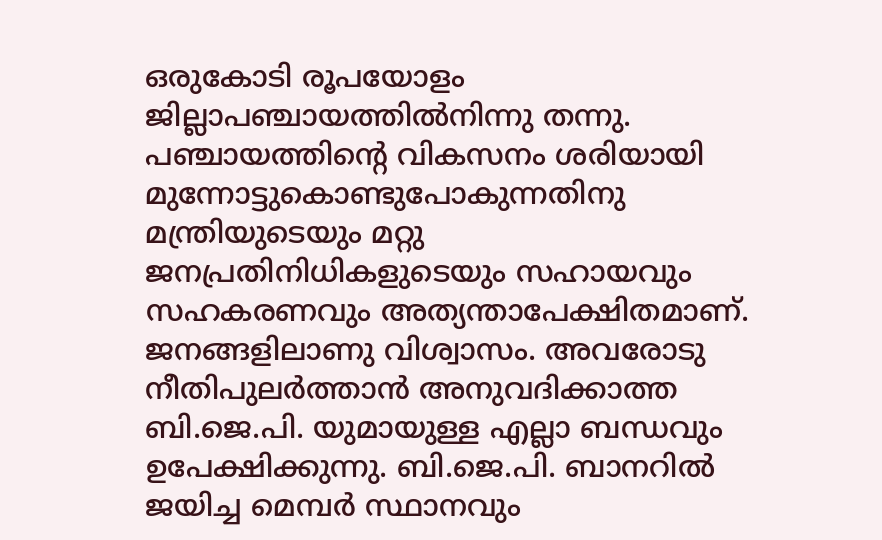ഒരുകോടി രൂപയോളം ജില്ലാപഞ്ചായത്തിൽനിന്നു തന്നു. പഞ്ചായത്തിന്റെ വികസനം ശരിയായി മുന്നോട്ടുകൊണ്ടുപോകുന്നതിനു മന്ത്രിയുടെയും മറ്റു ജനപ്രതിനിധികളുടെയും സഹായവും സഹകരണവും അത്യന്താപേക്ഷിതമാണ്.
ജനങ്ങളിലാണു വിശ്വാസം. അവരോടു നീതിപുലർത്താൻ അനുവദിക്കാത്ത ബി.ജെ.പി. യുമായുള്ള എല്ലാ ബന്ധവും ഉപേക്ഷിക്കുന്നു. ബി.ജെ.പി. ബാനറിൽ ജയിച്ച മെമ്പർ സ്ഥാനവും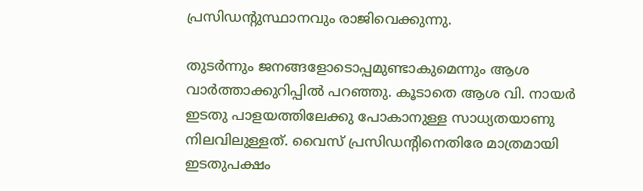പ്രസിഡന്റുസ്ഥാനവും രാജിവെക്കുന്നു.

തുടർന്നും ജനങ്ങളോടൊപ്പമുണ്ടാകുമെന്നും ആശ വാര്‍ത്താക്കുറിപ്പിൽ പറഞ്ഞു. കൂടാതെ ആശ വി. നായർ ഇടതു പാളയത്തിലേക്കു പോകാനുള്ള സാധ്യതയാണു നിലവിലുള്ളത്. വൈസ് പ്രസിഡന്റിനെതിരേ മാത്രമായി ഇടതുപക്ഷം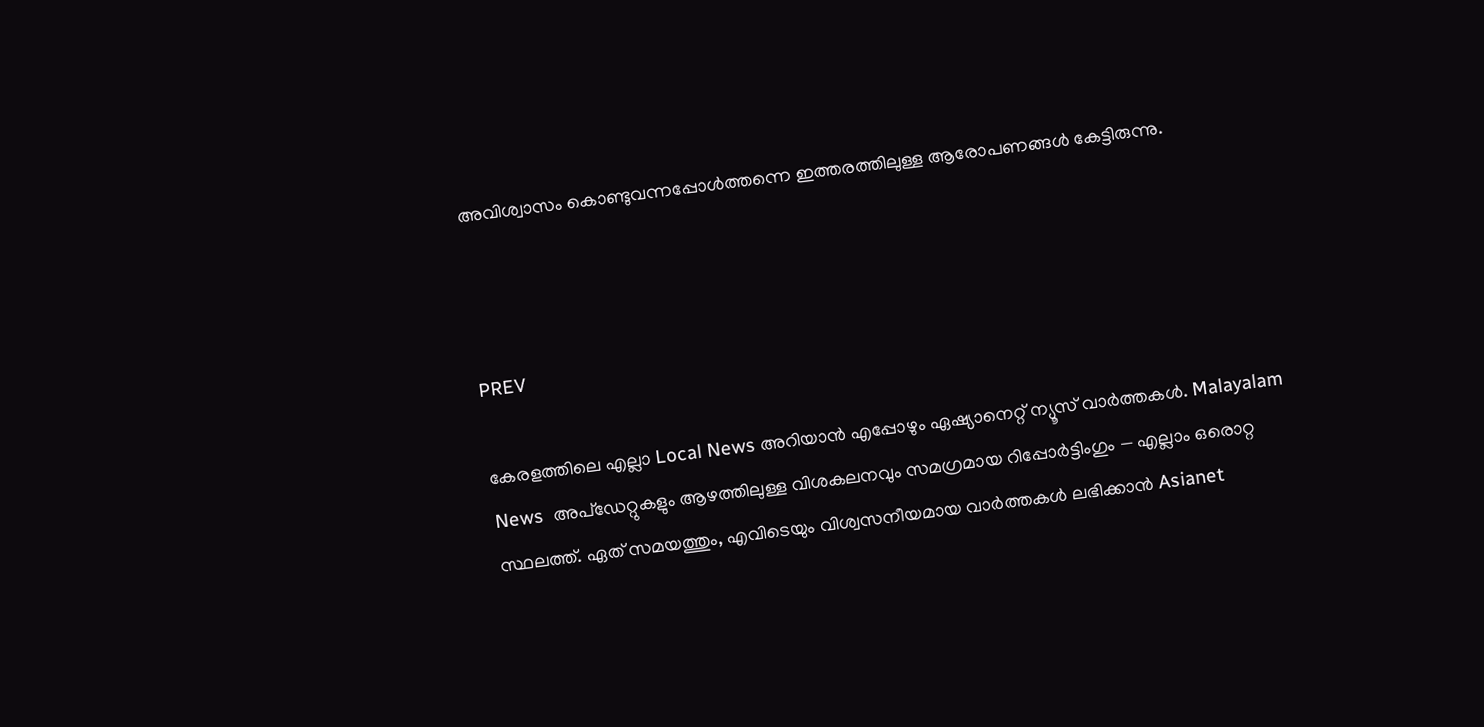അവിശ്വാസം കൊണ്ടുവന്നപ്പോൾത്തന്നെ ഇത്തരത്തിലുള്ള ആരോപണങ്ങൾ കേട്ടിരുന്നു.



PREV

കേരളത്തിലെ എല്ലാ Local News അറിയാൻ എപ്പോഴും ഏഷ്യാനെറ്റ് ന്യൂസ് വാർത്തകൾ. Malayalam News  അപ്‌ഡേറ്റുകളും ആഴത്തിലുള്ള വിശകലനവും സമഗ്രമായ റിപ്പോർട്ടിംഗും — എല്ലാം ഒരൊറ്റ സ്ഥലത്ത്. ഏത് സമയത്തും, എവിടെയും വിശ്വസനീയമായ വാർത്തകൾ ലഭിക്കാൻ Asianet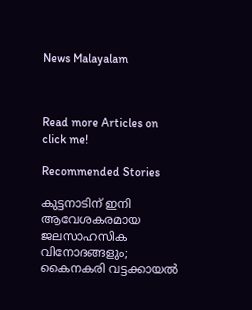News Malayalam



Read more Articles on
click me!

Recommended Stories

കുട്ടനാടിന് ഇനി ആവേശകരമായ ജലസാഹസിക വിനോദങ്ങളും; കൈനകരി വട്ടക്കായൽ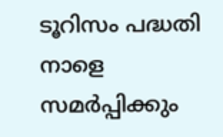ടൂറിസം പദ്ധതി നാളെ സമർപ്പിക്കും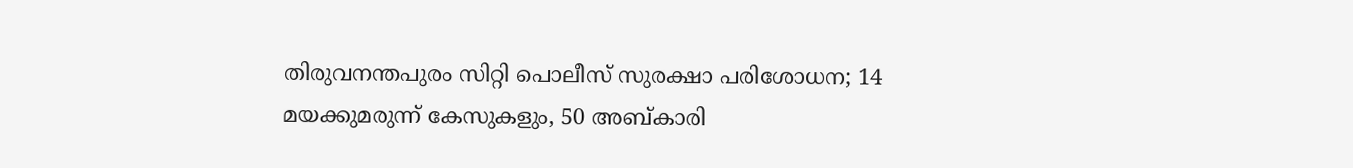തിരുവനന്തപുരം സിറ്റി പൊലീസ് സുരക്ഷാ പരിശോധന; 14 മയക്കുമരുന്ന് കേസുകളും, 50 അബ്കാരി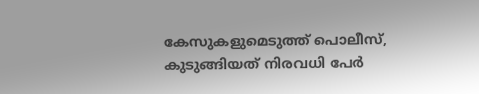കേസുകളുമെടുത്ത് പൊലീസ്, കുടുങ്ങിയത് നിരവധി പേർ